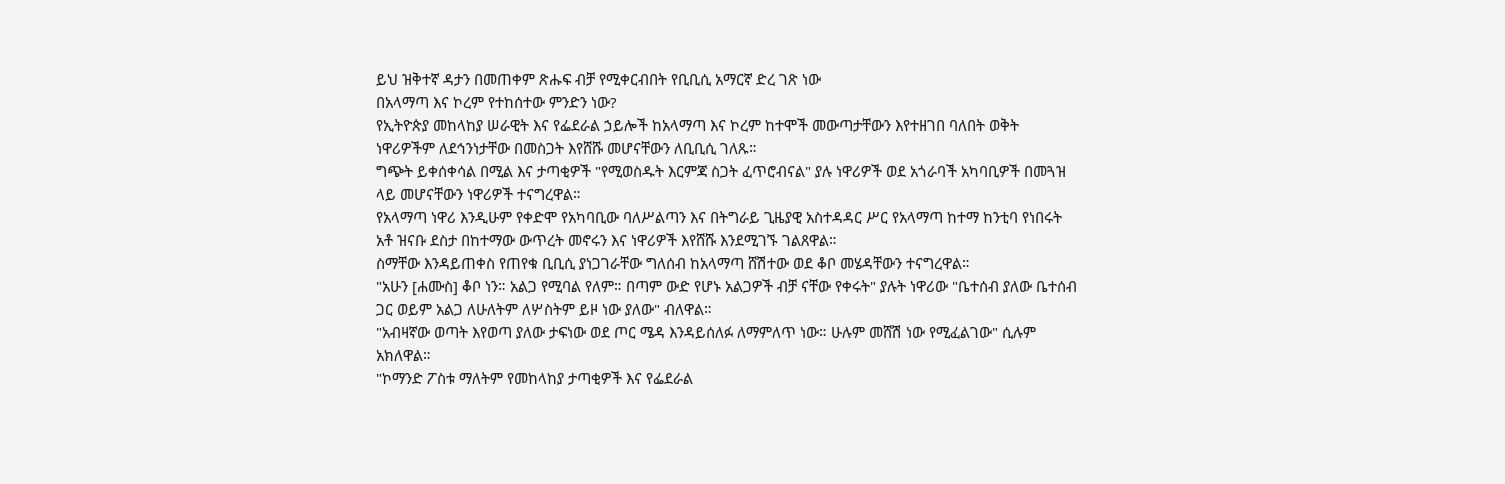ይህ ዝቅተኛ ዳታን በመጠቀም ጽሑፍ ብቻ የሚቀርብበት የቢቢሲ አማርኛ ድረ ገጽ ነው
በአላማጣ እና ኮረም የተከሰተው ምንድን ነው?
የኢትዮጵያ መከላከያ ሠራዊት እና የፌደራል ኃይሎች ከአላማጣ እና ኮረም ከተሞች መውጣታቸውን እየተዘገበ ባለበት ወቅት ነዋሪዎችም ለደኅንነታቸው በመስጋት እየሸሹ መሆናቸውን ለቢቢሲ ገለጹ።
ግጭት ይቀሰቀሳል በሚል እና ታጣቂዎች "የሚወስዱት እርምጃ ስጋት ፈጥሮብናል" ያሉ ነዋሪዎች ወደ አጎራባች አካባቢዎች በመጓዝ ላይ መሆናቸውን ነዋሪዎች ተናግረዋል።
የአላማጣ ነዋሪ እንዲሁም የቀድሞ የአካባቢው ባለሥልጣን እና በትግራይ ጊዜያዊ አስተዳዳር ሥር የአላማጣ ከተማ ከንቲባ የነበሩት አቶ ዝናቡ ደስታ በከተማው ውጥረት መኖሩን እና ነዋሪዎች እየሸሹ እንደሚገኙ ገልጸዋል።
ስማቸው እንዳይጠቀስ የጠየቁ ቢቢሲ ያነጋገራቸው ግለሰብ ከአላማጣ ሸሽተው ወደ ቆቦ መሄዳቸውን ተናግረዋል።
"አሁን [ሐሙስ] ቆቦ ነን። አልጋ የሚባል የለም። በጣም ውድ የሆኑ አልጋዎች ብቻ ናቸው የቀሩት" ያሉት ነዋሪው "ቤተሰብ ያለው ቤተሰብ ጋር ወይም አልጋ ለሁለትም ለሦስትም ይዞ ነው ያለው" ብለዋል።
"አብዛኛው ወጣት እየወጣ ያለው ታፍነው ወደ ጦር ሜዳ እንዳይሰለፉ ለማምለጥ ነው። ሁሉም መሸሽ ነው የሚፈልገው" ሲሉም አክለዋል።
"ኮማንድ ፖስቱ ማለትም የመከላከያ ታጣቂዎች እና የፌደራል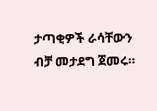ታጣቂዎች ራሳቸውን ብቻ መታደግ ጀመሩ።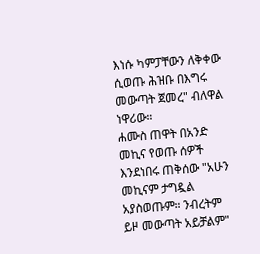እነሱ ካምፓቸውን ለቅቀው ሲወጡ ሕዝቡ በእግሩ መውጣት ጀመረ" ብለዋል ነዋሪው።
ሐሙስ ጠዋት በአንድ መኪና የወጡ ሰዎች እንደነበሩ ጠቅሰው "አሁን መኪናም ታግዷል አያስወጡም። ንብረትም ይዞ መውጣት አይቻልም"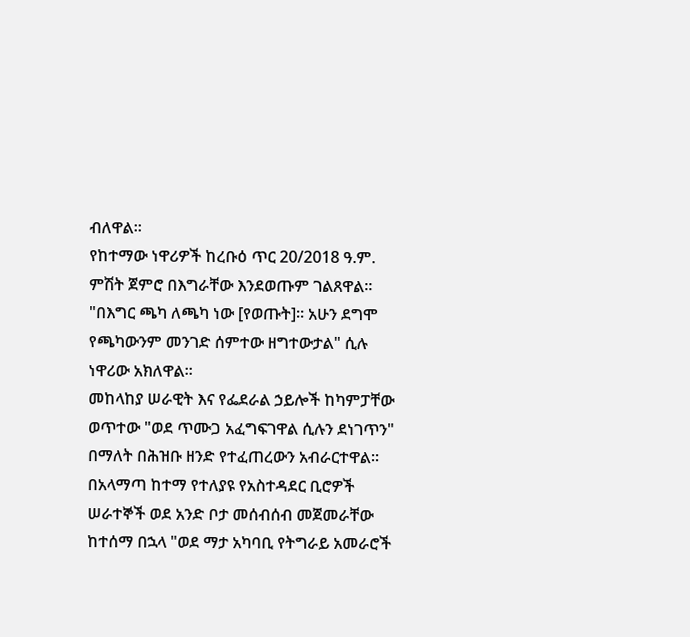ብለዋል።
የከተማው ነዋሪዎች ከረቡዕ ጥር 20/2018 ዓ.ም. ምሽት ጀምሮ በእግራቸው እንደወጡም ገልጸዋል። "በእግር ጫካ ለጫካ ነው [የወጡት]። አሁን ደግሞ የጫካውንም መንገድ ሰምተው ዘግተውታል" ሲሉ ነዋሪው አክለዋል።
መከላከያ ሠራዊት እና የፌደራል ኃይሎች ከካምፓቸው ወጥተው "ወደ ጥሙጋ አፈግፍገዋል ሲሉን ደነገጥን" በማለት በሕዝቡ ዘንድ የተፈጠረውን አብራርተዋል።
በአላማጣ ከተማ የተለያዩ የአስተዳደር ቢሮዎች ሠራተኞች ወደ አንድ ቦታ መሰብሰብ መጀመራቸው ከተሰማ በኋላ "ወደ ማታ አካባቢ የትግራይ አመራሮች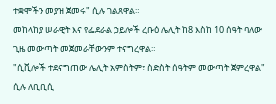ተቋሞችን መያዝ ጀመሩ" ሲሉ ገልጸዋል።
መከላከያ ሠራዊት እና የፌደራል ኃይሎች ረቡዕ ሌሊት ከ8 እስከ 10 ሰዓት ባለው ጊዜ መውጣት መጀመራቸውንም ተናግረዋል።
"ሲቪሎች ተደናግጠው ሌሊት አምስትም፣ ስድስት ሰዓትም መውጣት ጀምረዋል" ሲሉ ለቢቢሲ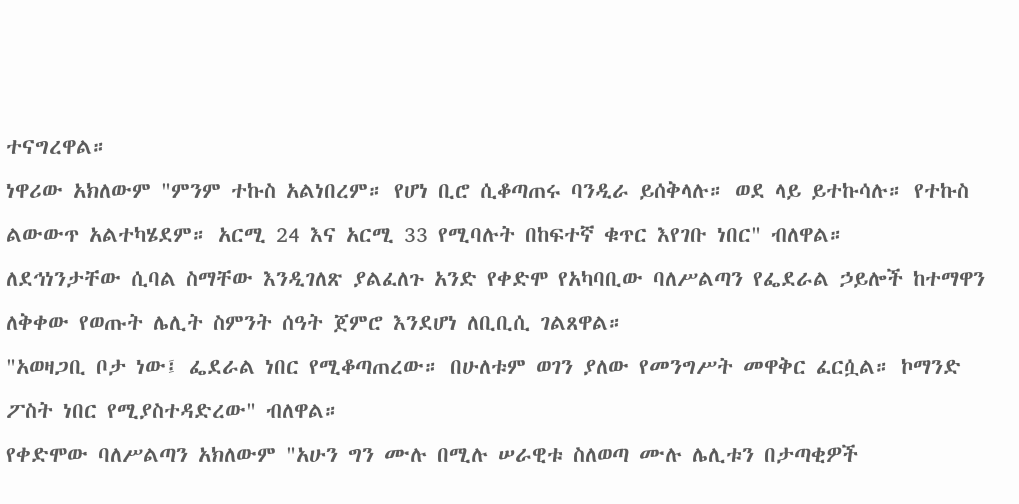ተናግረዋል።
ነዋሪው አክለውም "ምንም ተኩስ አልነበረም። የሆነ ቢሮ ሲቆጣጠሩ ባንዲራ ይሰቅላሉ። ወደ ላይ ይተኩሳሉ። የተኩስ ልውውጥ አልተካሄደም። አርሚ 24 እና አርሚ 33 የሚባሉት በከፍተኛ ቁጥር እየገቡ ነበር" ብለዋል።
ለደኅነንታቸው ሲባል ስማቸው እንዲገለጽ ያልፈለጉ አንድ የቀድሞ የአካባቢው ባለሥልጣን የፌደራል ኃይሎች ከተማዋን ለቅቀው የወጡት ሌሊት ስምንት ሰዓት ጀምሮ እንደሆነ ለቢቢሲ ገልጸዋል።
"አወዛጋቢ ቦታ ነው፤ ፌደራል ነበር የሚቆጣጠረው። በሁለቱም ወገን ያለው የመንግሥት መዋቅር ፈርሷል። ኮማንድ ፖስት ነበር የሚያስተዳድረው" ብለዋል።
የቀድሞው ባለሥልጣን አክለውም "አሁን ግን ሙሉ በሚሉ ሠራዊቱ ስለወጣ ሙሉ ሌሊቱን በታጣቂዎች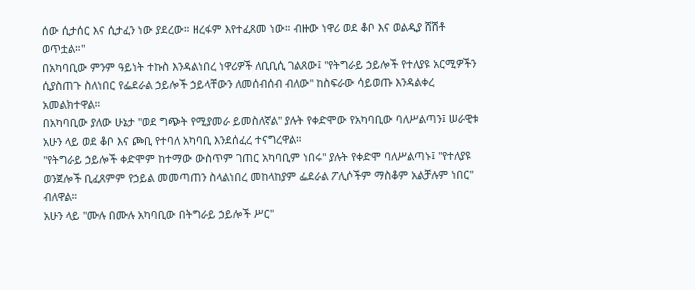ሰው ሲታሰር እና ሲታፈን ነው ያደረው። ዘረፋም እየተፈጸመ ነው። ብዙው ነዋሪ ወደ ቆቦ እና ወልዲያ ሸሽቶ ወጥቷል።"
በአካባቢው ምንም ዓይነት ተኩስ እንዳልነበረ ነዋሪዎች ለቢቢሲ ገልጸው፤ "የትግራይ ኃይሎች የተለያዩ አርሚዎችን ሲያስጠጉ ስለነበር የፌደራል ኃይሎች ኃይላቸውን ለመሰብሰብ ብለው" ከስፍራው ሳይወጡ እንዳልቀረ አመልክተዋል።
በአካባቢው ያለው ሁኔታ "ወደ ግጭት የሚያመራ ይመስለኛል" ያሉት የቀድሞው የአካባቢው ባለሥልጣን፤ ሠራዊቱ አሁን ላይ ወደ ቆቦ እና ጮቢ የተባለ አካባቢ እንደሰፈረ ተናግረዋል።
"የትግራይ ኃይሎች ቀድሞም ከተማው ውስጥም ገጠር አካባቢም ነበሩ" ያሉት የቀድሞ ባለሥልጣኑ፤ "የተለያዩ ወንጀሎች ቢፈጸምም የኃይል መመጣጠን ስላልነበረ መከላከያም ፌደራል ፖሊሶችም ማስቆም አልቻሉም ነበር" ብለዋል።
አሁን ላይ "ሙሉ በሙሉ አካባቢው በትግራይ ኃይሎች ሥር"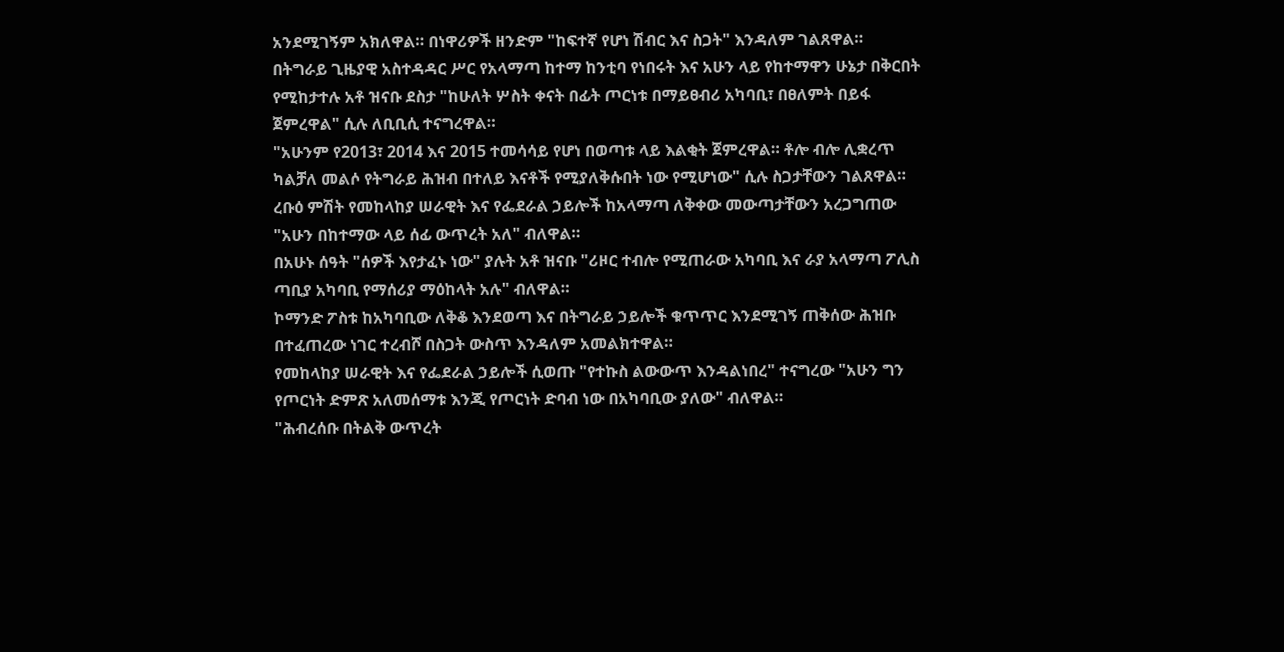አንደሚገኝም አክለዋል። በነዋሪዎች ዘንድም "ከፍተኛ የሆነ ሽብር እና ስጋት" እንዳለም ገልጸዋል።
በትግራይ ጊዜያዊ አስተዳዳር ሥር የአላማጣ ከተማ ከንቲባ የነበሩት እና አሁን ላይ የከተማዋን ሁኔታ በቅርበት የሚከታተሉ አቶ ዝናቡ ደስታ "ከሁለት ሦስት ቀናት በፊት ጦርነቱ በማይፀብሪ አካባቢ፣ በፀለምት በይፋ ጀምረዋል" ሲሉ ለቢቢሲ ተናግረዋል።
"አሁንም የ2013፣ 2014 እና 2015 ተመሳሳይ የሆነ በወጣቱ ላይ እልቂት ጀምረዋል። ቶሎ ብሎ ሊቋረጥ ካልቻለ መልሶ የትግራይ ሕዝብ በተለይ እናቶች የሚያለቅሱበት ነው የሚሆነው" ሲሉ ስጋታቸውን ገልጸዋል።
ረቡዕ ምሽት የመከላከያ ሠራዊት እና የፌደራል ኃይሎች ከአላማጣ ለቅቀው መውጣታቸውን አረጋግጠው "አሁን በከተማው ላይ ሰፊ ውጥረት አለ" ብለዋል።
በአሁኑ ሰዓት "ሰዎች እየታፈኑ ነው" ያሉት አቶ ዝናቡ "ሪዞር ተብሎ የሚጠራው አካባቢ እና ራያ አላማጣ ፖሊስ ጣቢያ አካባቢ የማሰሪያ ማዕከላት አሉ" ብለዋል።
ኮማንድ ፖስቱ ከአካባቢው ለቅቆ እንደወጣ እና በትግራይ ኃይሎች ቁጥጥር እንደሚገኝ ጠቅሰው ሕዝቡ በተፈጠረው ነገር ተረብሾ በስጋት ውስጥ እንዳለም አመልክተዋል።
የመከላከያ ሠራዊት እና የፌደራል ኃይሎች ሲወጡ "የተኩስ ልውውጥ እንዳልነበረ" ተናግረው "አሁን ግን የጦርነት ድምጽ አለመሰማቱ እንጂ የጦርነት ድባብ ነው በአካባቢው ያለው" ብለዋል።
"ሕብረሰቡ በትልቅ ውጥረት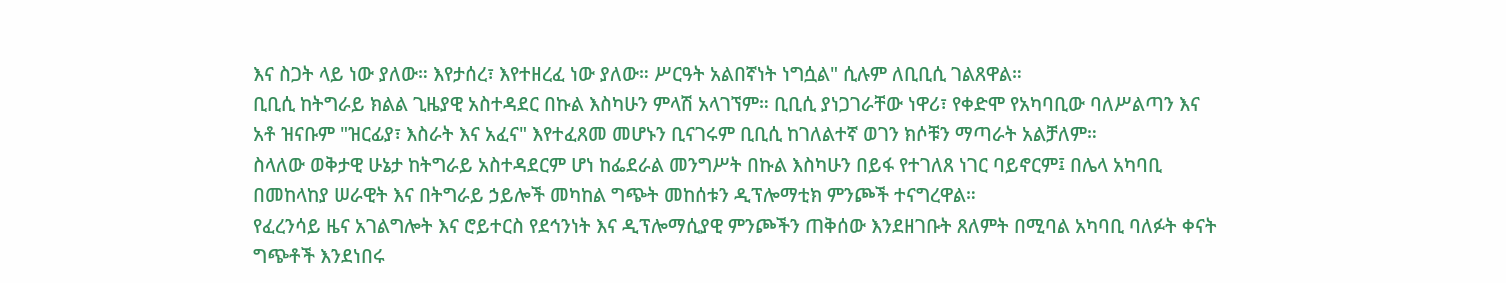እና ስጋት ላይ ነው ያለው። እየታሰረ፣ እየተዘረፈ ነው ያለው። ሥርዓት አልበኛነት ነግሷል" ሲሉም ለቢቢሲ ገልጸዋል።
ቢቢሲ ከትግራይ ክልል ጊዜያዊ አስተዳደር በኩል እስካሁን ምላሽ አላገኘም። ቢቢሲ ያነጋገራቸው ነዋሪ፣ የቀድሞ የአካባቢው ባለሥልጣን እና አቶ ዝናቡም "ዝርፊያ፣ እስራት እና አፈና" እየተፈጸመ መሆኑን ቢናገሩም ቢቢሲ ከገለልተኛ ወገን ክሶቹን ማጣራት አልቻለም።
ስላለው ወቅታዊ ሁኔታ ከትግራይ አስተዳደርም ሆነ ከፌደራል መንግሥት በኩል እስካሁን በይፋ የተገለጸ ነገር ባይኖርም፤ በሌላ አካባቢ በመከላከያ ሠራዊት እና በትግራይ ኃይሎች መካከል ግጭት መከሰቱን ዲፕሎማቲክ ምንጮች ተናግረዋል።
የፈረንሳይ ዜና አገልግሎት እና ሮይተርስ የደኅንነት እና ዲፕሎማሲያዊ ምንጮችን ጠቅሰው እንደዘገቡት ጸለምት በሚባል አካባቢ ባለፉት ቀናት ግጭቶች እንደነበሩ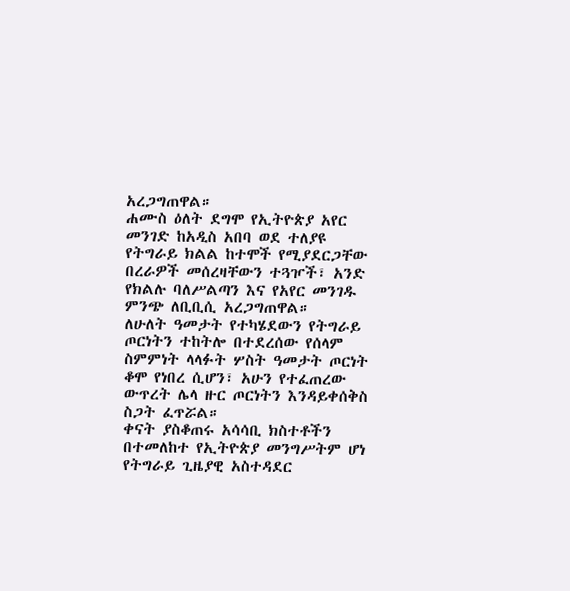አረጋግጠዋል።
ሐሙስ ዕለት ደግሞ የኢትዮጵያ አየር መንገድ ከአዲስ አበባ ወደ ተለያዩ የትግራይ ክልል ከተሞች የሚያደርጋቸው በረራዎች መሰረዛቸውን ተጓዦች፣ አንድ የክልሉ ባለሥልጣን እና የአየር መንገዱ ምንጭ ለቢቢሲ አረጋግጠዋል።
ለሁለት ዓመታት የተካሄደውን የትግራይ ጦርነትን ተከትሎ በተደረሰው የሰላም ስምምነት ላላፉት ሦስት ዓመታት ጦርነት ቆሞ የነበረ ሲሆን፣ አሁን የተፈጠረው ውጥረት ሌላ ዙር ጦርነትን እንዳይቀሰቅስ ስጋት ፈጥሯል።
ቀናት ያስቆጠሩ አሳሳቢ ክስተቶችን በተመለከተ የኢትዮጵያ መንግሥትም ሆነ የትግራይ ጊዜያዊ አስተዳደር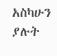አስካሁን ያሉት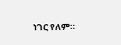ነገር የለም።